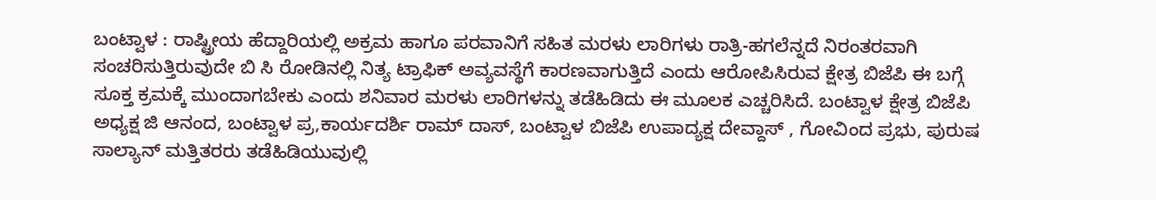ಬಂಟ್ವಾಳ : ರಾಷ್ಟ್ರೀಯ ಹೆದ್ದಾರಿಯಲ್ಲಿ ಅಕ್ರಮ ಹಾಗೂ ಪರವಾನಿಗೆ ಸಹಿತ ಮರಳು ಲಾರಿಗಳು ರಾತ್ರಿ-ಹಗಲೆನ್ನದೆ ನಿರಂತರವಾಗಿ ಸಂಚರಿಸುತ್ತಿರುವುದೇ ಬಿ ಸಿ ರೋಡಿನಲ್ಲಿ ನಿತ್ಯ ಟ್ರಾಫಿಕ್ ಅವ್ಯವಸ್ಥೆಗೆ ಕಾರಣವಾಗುತ್ತಿದೆ ಎಂದು ಆರೋಪಿಸಿರುವ ಕ್ಷೇತ್ರ ಬಿಜೆಪಿ ಈ ಬಗ್ಗೆ ಸೂಕ್ತ ಕ್ರಮಕ್ಕೆ ಮುಂದಾಗಬೇಕು ಎಂದು ಶನಿವಾರ ಮರಳು ಲಾರಿಗಳನ್ನು ತಡೆಹಿಡಿದು ಈ ಮೂಲಕ ಎಚ್ಚರಿಸಿದೆ. ಬಂಟ್ವಾಳ ಕ್ಷೇತ್ರ ಬಿಜೆಪಿ ಅಧ್ಯಕ್ಷ ಜಿ ಆನಂದ, ಬಂಟ್ವಾಳ ಪ್ರ,ಕಾರ್ಯದರ್ಶಿ ರಾಮ್ ದಾಸ್, ಬಂಟ್ವಾಳ ಬಿಜೆಪಿ ಉಪಾದ್ಯಕ್ಷ ದೇವ್ದಾಸ್ , ಗೋವಿಂದ ಪ್ರಭು, ಪುರುಷ ಸಾಲ್ಯಾನ್ ಮತ್ತಿತರರು ತಡೆಹಿಡಿಯುವುಲ್ಲಿ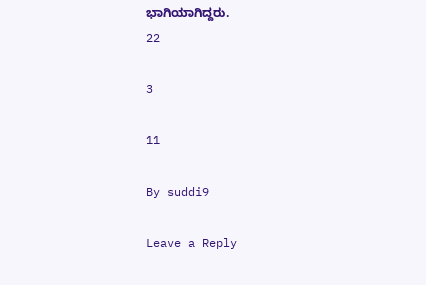ಭಾಗಿಯಾಗಿದ್ದರು.
22

3

11

By suddi9

Leave a Reply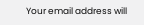Your email address will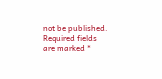not be published. Required fields are marked *